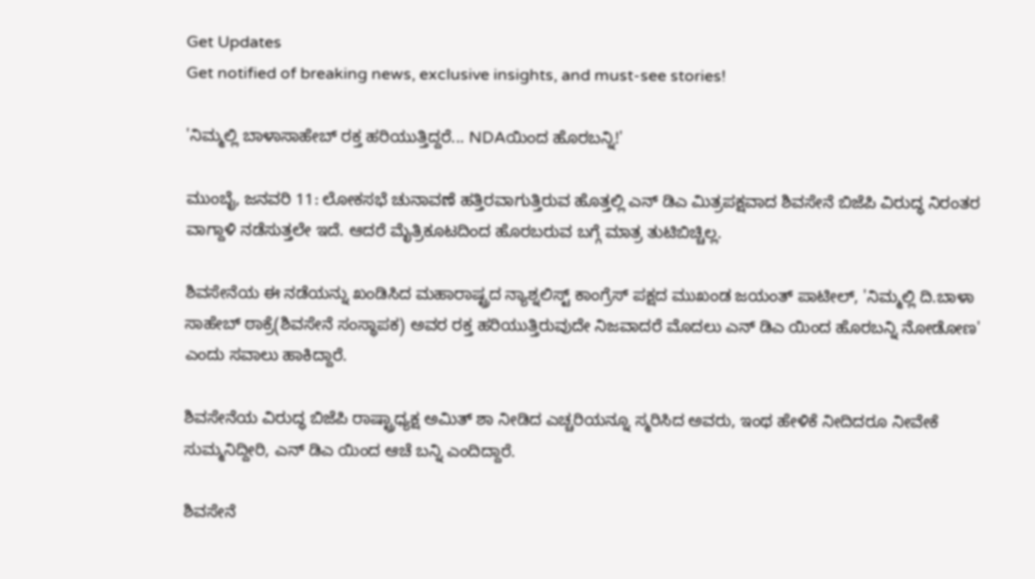Get Updates
Get notified of breaking news, exclusive insights, and must-see stories!

'ನಿಮ್ಮಲ್ಲಿ ಬಾಳಾಸಾಹೇಬ್ ರಕ್ತ ಹರಿಯುತ್ತಿದ್ದರೆ... NDAಯಿಂದ ಹೊರಬನ್ನಿ!'

ಮುಂಬೈ, ಜನವರಿ 11: ಲೋಕಸಭೆ ಚುನಾವಣೆ ಹತ್ತಿರವಾಗುತ್ತಿರುವ ಹೊತ್ತಲ್ಲಿ ಎನ್ ಡಿಎ ಮಿತ್ರಪಕ್ಷವಾದ ಶಿವಸೇನೆ ಬಿಜೆಪಿ ವಿರುದ್ಧ ನಿರಂತರ ವಾಗ್ದಾಳಿ ನಡೆಸುತ್ತಲೇ ಇದೆ. ಆದರೆ ಮೈತ್ರಿಕೂಟದಿಂದ ಹೊರಬರುವ ಬಗ್ಗೆ ಮಾತ್ರ ತುಟಿಬಿಚ್ಚಿಲ್ಲ.

ಶಿವಸೇನೆಯ ಈ ನಡೆಯನ್ನು ಖಂಡಿಸಿದ ಮಹಾರಾಷ್ಟ್ರದ ನ್ಯಾಶ್ನಲಿಸ್ಟ್ ಕಾಂಗ್ರೆಸ್ ಪಕ್ಷದ ಮುಖಂಡ ಜಯಂತ್ ಪಾಟೀಲ್, 'ನಿಮ್ಮಲ್ಲಿ ದಿ.ಬಾಳಾ ಸಾಹೇಬ್ ಠಾಕ್ರೆ(ಶಿವಸೇನೆ ಸಂಸ್ಥಾಪಕ) ಅವರ ರಕ್ತ ಹರಿಯುತ್ತಿರುವುದೇ ನಿಜವಾದರೆ ಮೊದಲು ಎನ್ ಡಿಎ ಯಿಂದ ಹೊರಬನ್ನಿ ನೋಡೋಣ' ಎಂದು ಸವಾಲು ಹಾಕಿದ್ದಾರೆ.

ಶಿವಸೇನೆಯ ವಿರುದ್ಧ ಬಿಜೆಪಿ ರಾಷ್ಟ್ರಾಧ್ಯಕ್ಷ ಅಮಿತ್ ಶಾ ನೀಡಿದ ಎಚ್ಚರಿಯನ್ನೂ ಸ್ಮರಿಸಿದ ಅವರು, ಇಂಥ ಹೇಳಿಕೆ ನೀದಿದರೂ ನೀವೇಕೆ ಸುಮ್ಮನಿದ್ದೀರಿ, ಎನ್ ಡಿಎ ಯಿಂದ ಆಚೆ ಬನ್ನಿ ಎಂದಿದ್ದಾರೆ.

ಶಿವಸೇನೆ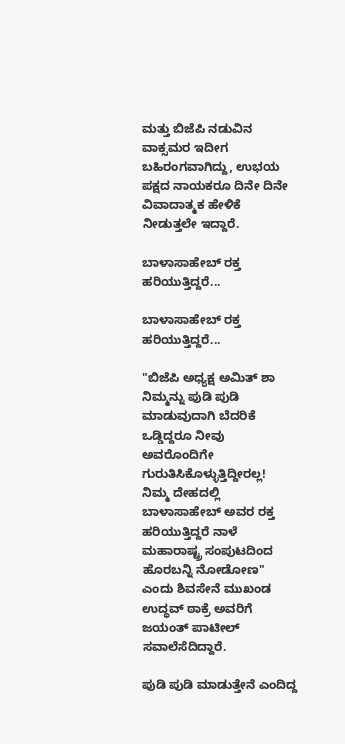ಮತ್ತು ಬಿಜೆಪಿ ನಡುವಿನ ವಾಕ್ಸಮರ ಇದೀಗ ಬಹಿರಂಗವಾಗಿದ್ದು, ಉಭಯ ಪಕ್ಷದ ನಾಯಕರೂ ದಿನೇ ದಿನೇ ವಿವಾದಾತ್ಮಕ ಹೇಳಿಕೆ ನೀಡುತ್ತಲೇ ಇದ್ದಾರೆ.

ಬಾಳಾಸಾಹೇಬ್ ರಕ್ತ ಹರಿಯುತ್ತಿದ್ದರೆ...

ಬಾಳಾಸಾಹೇಬ್ ರಕ್ತ ಹರಿಯುತ್ತಿದ್ದರೆ...

"ಬಿಜೆಪಿ ಅಧ್ಯಕ್ಷ ಅಮಿತ್ ಶಾ ನಿಮ್ಮನ್ನು ಪುಡಿ ಪುಡಿ ಮಾಡುವುದಾಗಿ ಬೆದರಿಕೆ ಒಡ್ಡಿದ್ದರೂ ನೀವು ಅವರೊಂದಿಗೇ ಗುರುತಿಸಿಕೊಳ್ಳುತ್ತಿದ್ದೀರಲ್ಲ! ನಿಮ್ಮ ದೇಹದಲ್ಲಿ ಬಾಳಾಸಾಹೇಬ್ ಅವರ ರಕ್ತ ಹರಿಯುತ್ತಿದ್ದರೆ ನಾಳೆ ಮಹಾರಾಷ್ಟ್ರ ಸಂಪುಟದಿಂದ ಹೊರಬನ್ನಿ ನೋಡೋಣ" ಎಂದು ಶಿವಸೇನೆ ಮುಖಂಡ ಉದ್ಧವ್ ಠಾಕ್ರೆ ಅವರಿಗೆ ಜಯಂತ್ ಪಾಟೀಲ್ ಸವಾಲೆಸೆದಿದ್ದಾರೆ.

ಪುಡಿ ಪುಡಿ ಮಾಡುತ್ತೇನೆ ಎಂದಿದ್ದ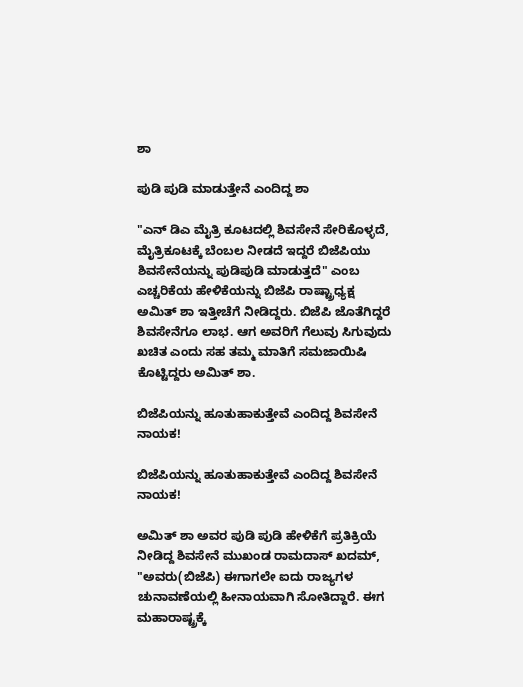ಶಾ

ಪುಡಿ ಪುಡಿ ಮಾಡುತ್ತೇನೆ ಎಂದಿದ್ದ ಶಾ

"ಎನ್ ಡಿಎ ಮೈತ್ರಿ ಕೂಟದಲ್ಲಿ ಶಿವಸೇನೆ ಸೇರಿಕೊಳ್ಳದೆ, ಮೈತ್ರಿಕೂಟಕ್ಕೆ ಬೆಂಬಲ ನೀಡದೆ ಇದ್ದರೆ ಬಿಜೆಪಿಯು ಶಿವಸೇನೆಯನ್ನು ಪುಡಿಪುಡಿ ಮಾಡುತ್ತದೆ" ಎಂಬ ಎಚ್ಚರಿಕೆಯ ಹೇಳಿಕೆಯನ್ನು ಬಿಜೆಪಿ ರಾಷ್ಟ್ರಾಧ್ಯಕ್ಷ ಅಮಿತ್ ಶಾ ಇತ್ತೀಚೆಗೆ ನೀಡಿದ್ದರು. ಬಿಜೆಪಿ ಜೊತೆಗಿದ್ದರೆ ಶಿವಸೇನೆಗೂ ಲಾಭ. ಆಗ ಅವರಿಗೆ ಗೆಲುವು ಸಿಗುವುದು ಖಚಿತ ಎಂದು ಸಹ ತಮ್ಮ ಮಾತಿಗೆ ಸಮಜಾಯಿಷಿ ಕೊಟ್ಟಿದ್ದರು ಅಮಿತ್ ಶಾ.

ಬಿಜೆಪಿಯನ್ನು ಹೂತುಹಾಕುತ್ತೇವೆ ಎಂದಿದ್ದ ಶಿವಸೇನೆ ನಾಯಕ!

ಬಿಜೆಪಿಯನ್ನು ಹೂತುಹಾಕುತ್ತೇವೆ ಎಂದಿದ್ದ ಶಿವಸೇನೆ ನಾಯಕ!

ಅಮಿತ್ ಶಾ ಅವರ ಪುಡಿ ಪುಡಿ ಹೇಳಿಕೆಗೆ ಪ್ರತಿಕ್ರಿಯೆ ನೀಡಿದ್ದ ಶಿವಸೇನೆ ಮುಖಂಡ ರಾಮದಾಸ್ ಖದಮ್, "ಅವರು(ಬಿಜೆಪಿ) ಈಗಾಗಲೇ ಐದು ರಾಜ್ಯಗಳ ಚುನಾವಣೆಯಲ್ಲಿ ಹೀನಾಯವಾಗಿ ಸೋತಿದ್ದಾರೆ. ಈಗ ಮಹಾರಾಷ್ಟ್ರಕ್ಕೆ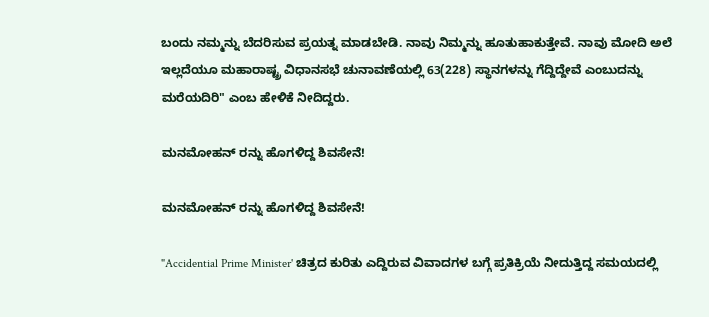ಬಂದು ನಮ್ಮನ್ನು ಬೆದರಿಸುವ ಪ್ರಯತ್ನ ಮಾಡಬೇಡಿ. ನಾವು ನಿಮ್ಮನ್ನು ಹೂತುಹಾಕುತ್ತೇವೆ. ನಾವು ಮೋದಿ ಅಲೆ ಇಲ್ಲದೆಯೂ ಮಹಾರಾಷ್ಟ್ರ ವಿಧಾನಸಭೆ ಚುನಾವಣೆಯಲ್ಲಿ 63(228) ಸ್ಥಾನಗಳನ್ನು ಗೆದ್ದಿದ್ದೇವೆ ಎಂಬುದನ್ನು ಮರೆಯದಿರಿ" ಎಂಬ ಹೇಳಿಕೆ ನೀದಿದ್ದರು.

ಮನಮೋಹನ್ ರನ್ನು ಹೊಗಳಿದ್ದ ಶಿವಸೇನೆ!

ಮನಮೋಹನ್ ರನ್ನು ಹೊಗಳಿದ್ದ ಶಿವಸೇನೆ!

"Accidential Prime Minister' ಚಿತ್ರದ ಕುರಿತು ಎದ್ದಿರುವ ವಿವಾದಗಳ ಬಗ್ಗೆ ಪ್ರತಿಕ್ರಿಯೆ ನೀದುತ್ತಿದ್ದ ಸಮಯದಲ್ಲಿ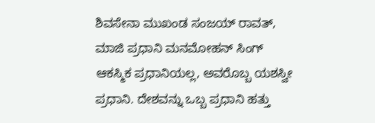ಶಿವಸೇನಾ ಮುಖಂಡ ಸಂಜಯ್ ರಾವತ್, ಮಾಜಿ ಪ್ರಧಾನಿ ಮನಮೋಹನ್ ಸಿಂಗ್ ಆಕಸ್ಮಿಕ ಪ್ರಧಾನಿಯಲ್ಲ, ಅವರೊಬ್ಬ ಯಶಸ್ವೀ ಪ್ರಧಾನಿ. ದೇಶವನ್ನು ಒಬ್ಬ ಪ್ರಧಾನಿ ಹತ್ತು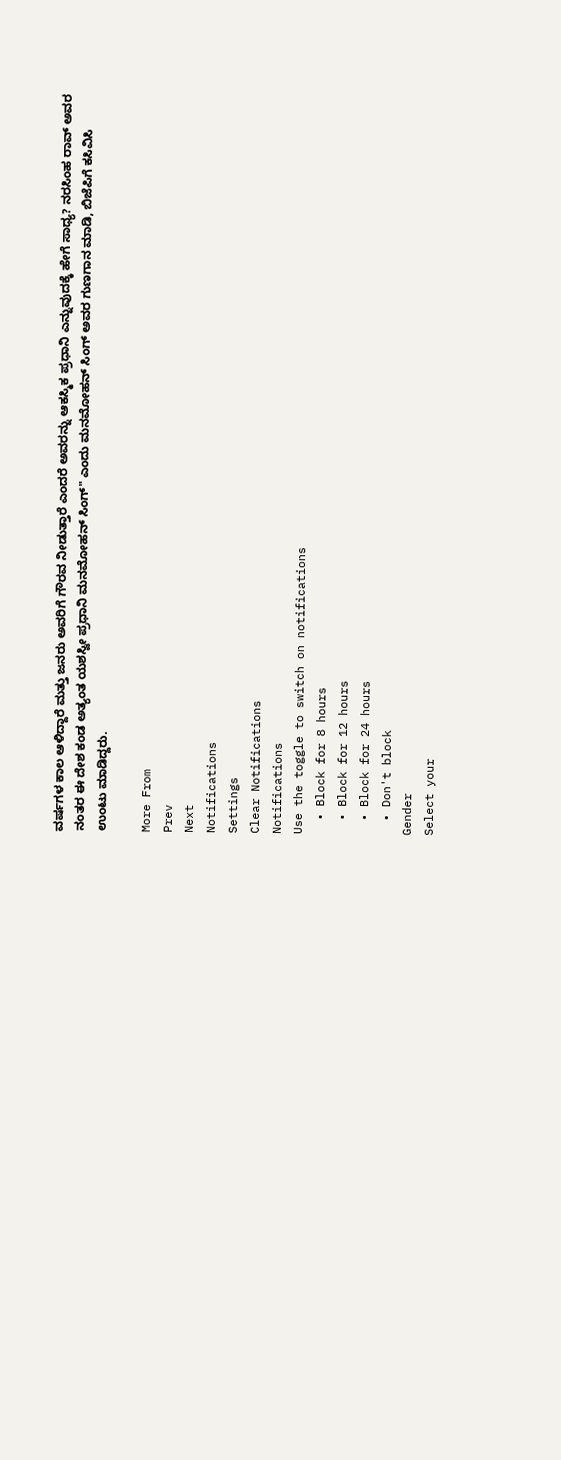ವರ್ಷಗಳ ಕಾಲ ಆಳಿದ್ದಾರೆ ಮತ್ತು ಜನರು ಅವರಿಗೆ ಗೌರವ ನೀಡುತ್ತಾರೆ ಎಂದರೆ ಅವರನ್ನು ಆಕಸ್ಮಿಕ ಪ್ರಧಾನಿ ಎನ್ನುವುದಕ್ಕೆ ಹೇಗೆ ಸಾಧ್ಯ? ನರಸಿಂಹ ರಾವ್ ಅವರ ನಂತರ ಈ ದೇಶ ಕಂಡ ಅತ್ಯಂತ ಯಶಸ್ವೀ ಪ್ರಧಾನಿ ಮನಮೋಹನ್ ಸಿಂಗ್" ಎಂದು ಮನಮೋಹನ್ ಸಿಂಗ್ ಅವರ ಗುಣಗಾನ ಮಾಡಿ, ಬಿಜೆಪಿಗೆ ಕಸಿವಿಸಿ ಉಂಟು ಮಾಡಿದ್ದರು.

More From
Prev
Next
Notifications
Settings
Clear Notifications
Notifications
Use the toggle to switch on notifications
  • Block for 8 hours
  • Block for 12 hours
  • Block for 24 hours
  • Don't block
Gender
Select your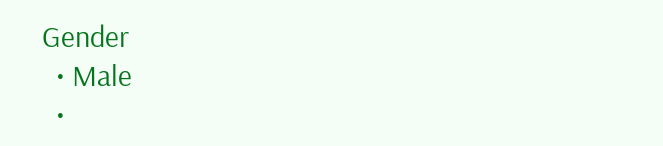Gender
  • Male
  •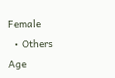Female
  • Others
Age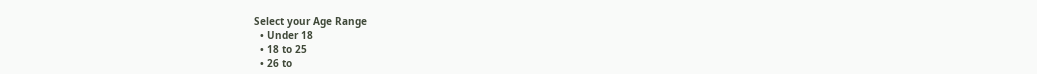Select your Age Range
  • Under 18
  • 18 to 25
  • 26 to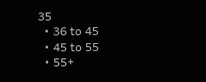35
  • 36 to 45
  • 45 to 55
  • 55+